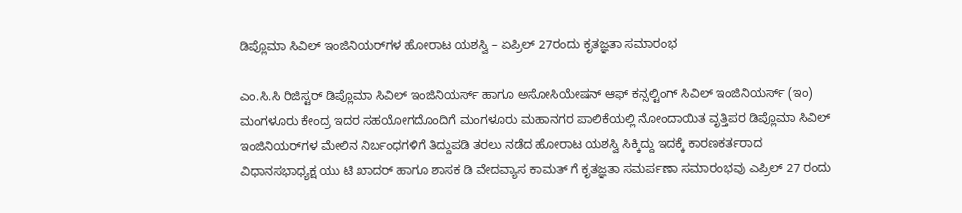ಡಿಪ್ಲೊಮಾ ಸಿವಿಲ್ ಇಂಜಿನಿಯರ್‌ಗಳ ಹೋರಾಟ ಯಶಸ್ವಿ – ಏಪ್ರಿಲ್ 27ರಂದು ಕೃತಜ್ಞತಾ ಸಮಾರಂಭ

ಎಂ.ಸಿ.ಸಿ ರಿಜಿಸ್ಟರ್ ಡಿಪ್ಲೊಮಾ ಸಿವಿಲ್ ಇಂಜಿನಿಯರ್ಸ್ ಹಾಗೂ ಅಸೋಸಿಯೇಷನ್ ಆಫ್ ಕನ್ಸಲ್ಟಿಂಗ್ ಸಿವಿಲ್‌ ಇಂಜಿನಿಯ‌ರ್ಸ್ (ಇಂ) ಮಂಗಳೂರು ಕೇಂದ್ರ ಇದರ ಸಹಯೋಗದೊಂದಿಗೆ ಮಂಗಳೂರು ಮಹಾನಗರ ಪಾಲಿಕೆಯಲ್ಲಿ ನೋಂದಾಯಿತ ವೃತ್ತಿಪರ ಡಿಪ್ಲೊಮಾ ಸಿವಿಲ್ ಇಂಜಿನಿಯರ್‌ಗಳ ಮೇಲಿನ ನಿರ್ಬಂಧಗಳಿಗೆ ತಿದ್ದುಪಡಿ ತರಲು ನಡೆದ ಹೋರಾಟ ಯಶಸ್ವಿ ಸಿಕ್ಕಿದ್ದು ಇದಕ್ಕೆ ಕಾರಣಕರ್ತರಾದ ವಿಧಾನಸಭಾಧ್ಯಕ್ಷ ಯು ಟಿ ಖಾದರ್ ಹಾಗೂ ಶಾಸಕ ಡಿ ವೇದವ್ಯಾಸ ಕಾಮತ್ ಗೆ ಕೃತಜ್ಞತಾ ಸಮರ್ಪಣಾ ಸಮಾರಂಭವು ಎಪ್ರಿಲ್ 27 ರಂದು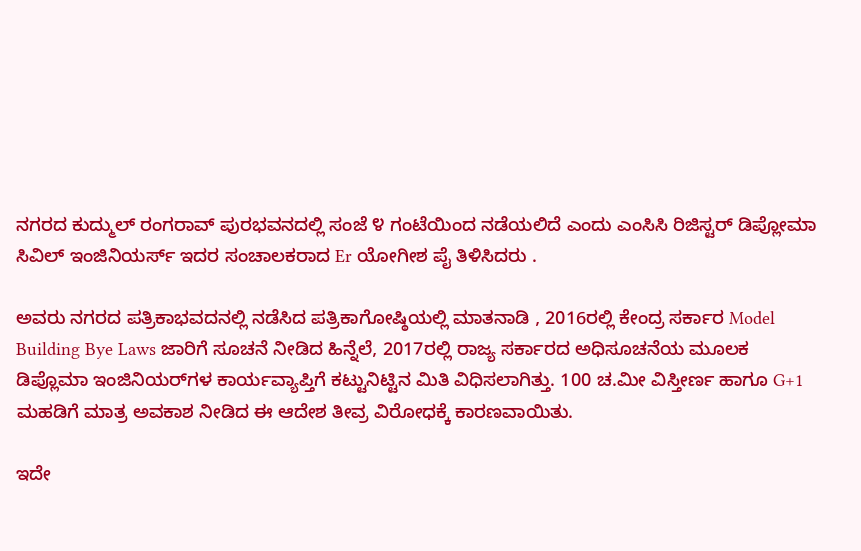ನಗರದ ಕುದ್ಮುಲ್ ರಂಗರಾವ್ ಪುರಭವನದಲ್ಲಿ ಸಂಜೆ ೪ ಗಂಟೆಯಿಂದ ನಡೆಯಲಿದೆ ಎಂದು ಎಂಸಿಸಿ ರಿಜಿಸ್ಟರ್ ಡಿಪ್ಲೋಮಾ ಸಿವಿಲ್ ಇಂಜಿನಿಯರ್ಸ್ ಇದರ ಸಂಚಾಲಕರಾದ Er ಯೋಗೀಶ ಪೈ ತಿಳಿಸಿದರು .

ಅವರು ನಗರದ ಪತ್ರಿಕಾಭವದನಲ್ಲಿ ನಡೆಸಿದ ಪತ್ರಿಕಾಗೋಷ್ಠಿಯಲ್ಲಿ ಮಾತನಾಡಿ , 2016ರಲ್ಲಿ ಕೇಂದ್ರ ಸರ್ಕಾರ Model Building Bye Laws ಜಾರಿಗೆ ಸೂಚನೆ ನೀಡಿದ ಹಿನ್ನೆಲೆ, 2017ರಲ್ಲಿ ರಾಜ್ಯ ಸರ್ಕಾರದ ಅಧಿಸೂಚನೆಯ ಮೂಲಕ ಡಿಪ್ಲೊಮಾ ಇಂಜಿನಿಯರ್‌ಗಳ ಕಾರ್ಯವ್ಯಾಪ್ತಿಗೆ ಕಟ್ಟುನಿಟ್ಟಿನ ಮಿತಿ ವಿಧಿಸಲಾಗಿತ್ತು. 100 ಚ.ಮೀ ವಿಸ್ತೀರ್ಣ ಹಾಗೂ G+1 ಮಹಡಿಗೆ ಮಾತ್ರ ಅವಕಾಶ ನೀಡಿದ ಈ ಆದೇಶ ತೀವ್ರ ವಿರೋಧಕ್ಕೆ ಕಾರಣವಾಯಿತು.

ಇದೇ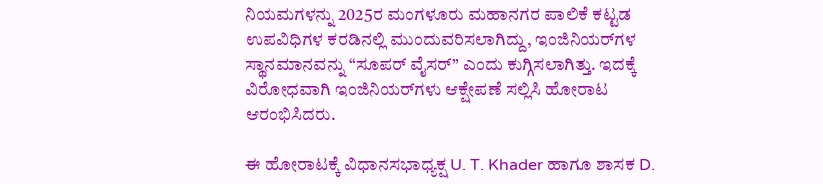ನಿಯಮಗಳನ್ನು 2025ರ ಮಂಗಳೂರು ಮಹಾನಗರ ಪಾಲಿಕೆ ಕಟ್ಟಡ ಉಪವಿಧಿಗಳ ಕರಡಿನಲ್ಲಿ ಮುಂದುವರಿಸಲಾಗಿದ್ದು, ಇಂಜಿನಿಯರ್‌ಗಳ ಸ್ಥಾನಮಾನವನ್ನು “ಸೂಪರ್ ವೈಸರ್” ಎಂದು ಕುಗ್ಗಿಸಲಾಗಿತ್ತು. ಇದಕ್ಕೆ ವಿರೋಧವಾಗಿ ಇಂಜಿನಿಯರ್‌ಗಳು ಆಕ್ಷೇಪಣೆ ಸಲ್ಲಿಸಿ ಹೋರಾಟ ಆರಂಭಿಸಿದರು.

ಈ ಹೋರಾಟಕ್ಕೆ ವಿಧಾನಸಭಾಧ್ಯಕ್ಷ U. T. Khader ಹಾಗೂ ಶಾಸಕ D.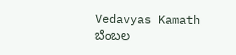Vedavyas Kamath ಬೆಂಬಲ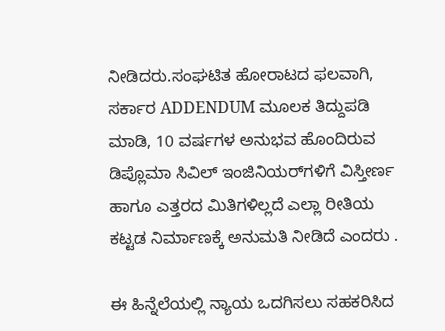ನೀಡಿದರು.ಸಂಘಟಿತ ಹೋರಾಟದ ಫಲವಾಗಿ, ಸರ್ಕಾರ ADDENDUM ಮೂಲಕ ತಿದ್ದುಪಡಿ ಮಾಡಿ, 10 ವರ್ಷಗಳ ಅನುಭವ ಹೊಂದಿರುವ ಡಿಪ್ಲೊಮಾ ಸಿವಿಲ್ ಇಂಜಿನಿಯರ್‌ಗಳಿಗೆ ವಿಸ್ತೀರ್ಣ ಹಾಗೂ ಎತ್ತರದ ಮಿತಿಗಳಿಲ್ಲದೆ ಎಲ್ಲಾ ರೀತಿಯ ಕಟ್ಟಡ ನಿರ್ಮಾಣಕ್ಕೆ ಅನುಮತಿ ನೀಡಿದೆ ಎಂದರು .

ಈ ಹಿನ್ನೆಲೆಯಲ್ಲಿ ನ್ಯಾಯ ಒದಗಿಸಲು ಸಹಕರಿಸಿದ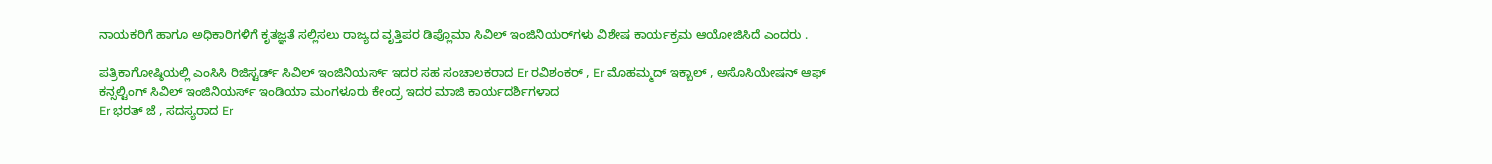ನಾಯಕರಿಗೆ ಹಾಗೂ ಅಧಿಕಾರಿಗಳಿಗೆ ಕೃತಜ್ಞತೆ ಸಲ್ಲಿಸಲು ರಾಜ್ಯದ ವೃತ್ತಿಪರ ಡಿಪ್ಲೊಮಾ ಸಿವಿಲ್ ಇಂಜಿನಿಯರ್‌ಗಳು ವಿಶೇಷ ಕಾರ್ಯಕ್ರಮ ಆಯೋಜಿಸಿದೆ ಎಂದರು .

ಪತ್ರಿಕಾಗೋಷ್ಠಿಯಲ್ಲಿ ಎಂಸಿಸಿ ರಿಜಿಸ್ಟರ್ಡ್ ಸಿವಿಲ್ ಇಂಜಿನಿಯರ್ಸ್ ಇದರ ಸಹ ಸಂಚಾಲಕರಾದ Er ರವಿಶಂಕರ್ , Er ಮೊಹಮ್ಮದ್ ಇಕ್ಬಾಲ್ , ಅಸೊಸಿಯೇಷನ್ ಆಫ್ ಕನ್ಸಲ್ಟಿಂಗ್ ಸಿವಿಲ್ ಇಂಜಿನಿಯರ್ಸ್ ಇಂಡಿಯಾ ಮಂಗಳೂರು ಕೇಂದ್ರ ಇದರ ಮಾಜಿ ಕಾರ್ಯದರ್ಶಿಗಳಾದ
Er ಭರತ್ ಜೆ , ಸದಸ್ಯರಾದ Er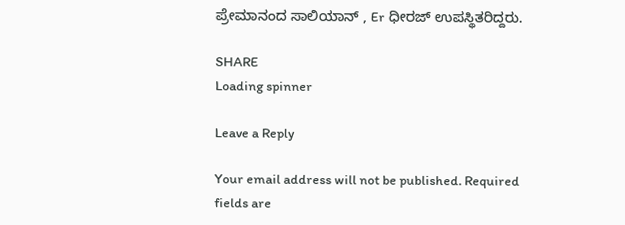ಪ್ರೇಮಾನಂದ ಸಾಲಿಯಾನ್ , Er ಧೀರಜ್ ಉಪಸ್ಥಿತರಿದ್ದರು.

SHARE
Loading spinner

Leave a Reply

Your email address will not be published. Required fields are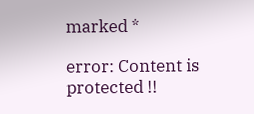marked *

error: Content is protected !!